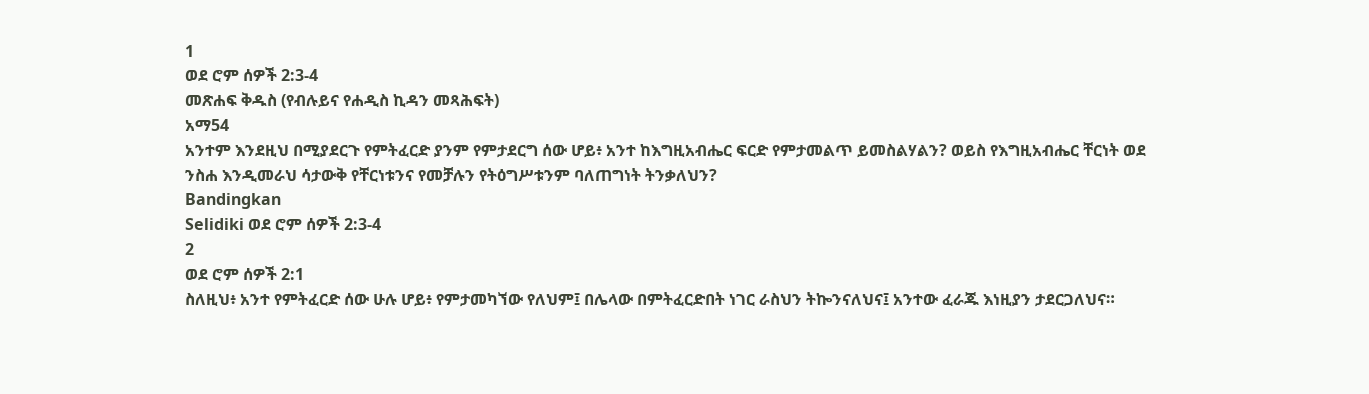1
ወደ ሮም ሰዎች 2:3-4
መጽሐፍ ቅዱስ (የብሉይና የሐዲስ ኪዳን መጻሕፍት)
አማ54
አንተም እንደዚህ በሚያደርጉ የምትፈርድ ያንም የምታደርግ ሰው ሆይ፥ አንተ ከእግዚአብሔር ፍርድ የምታመልጥ ይመስልሃልን? ወይስ የእግዚአብሔር ቸርነት ወደ ንስሐ እንዲመራህ ሳታውቅ የቸርነቱንና የመቻሉን የትዕግሥቱንም ባለጠግነት ትንቃለህን?
Bandingkan
Selidiki ወደ ሮም ሰዎች 2:3-4
2
ወደ ሮም ሰዎች 2:1
ስለዚህ፥ አንተ የምትፈርድ ሰው ሁሉ ሆይ፥ የምታመካኘው የለህም፤ በሌላው በምትፈርድበት ነገር ራስህን ትኰንናለህና፤ አንተው ፈራጁ እነዚያን ታደርጋለህና።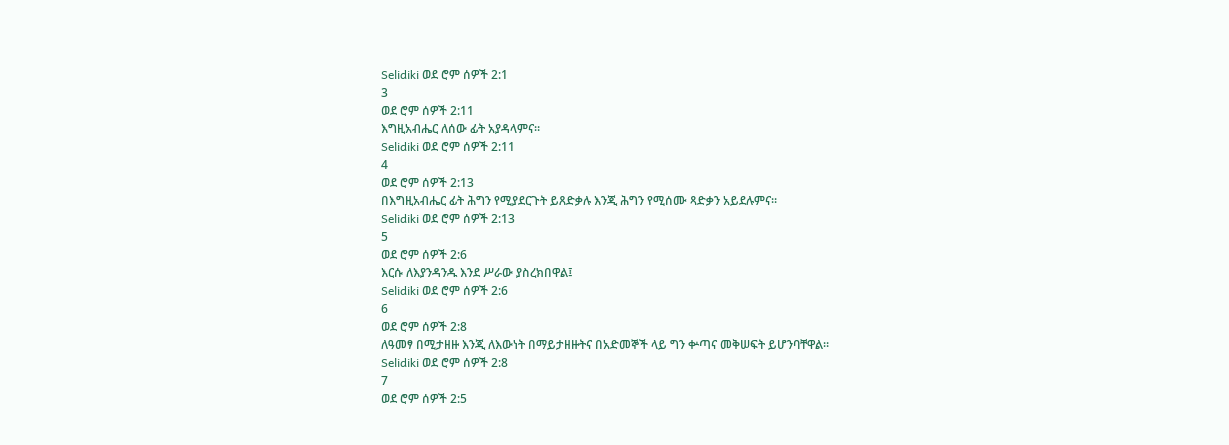Selidiki ወደ ሮም ሰዎች 2:1
3
ወደ ሮም ሰዎች 2:11
እግዚአብሔር ለሰው ፊት አያዳላምና።
Selidiki ወደ ሮም ሰዎች 2:11
4
ወደ ሮም ሰዎች 2:13
በእግዚአብሔር ፊት ሕግን የሚያደርጉት ይጸድቃሉ እንጂ ሕግን የሚሰሙ ጻድቃን አይደሉምና።
Selidiki ወደ ሮም ሰዎች 2:13
5
ወደ ሮም ሰዎች 2:6
እርሱ ለእያንዳንዱ እንደ ሥራው ያስረክበዋል፤
Selidiki ወደ ሮም ሰዎች 2:6
6
ወደ ሮም ሰዎች 2:8
ለዓመፃ በሚታዘዙ እንጂ ለእውነት በማይታዘዙትና በአድመኞች ላይ ግን ቍጣና መቅሠፍት ይሆንባቸዋል።
Selidiki ወደ ሮም ሰዎች 2:8
7
ወደ ሮም ሰዎች 2:5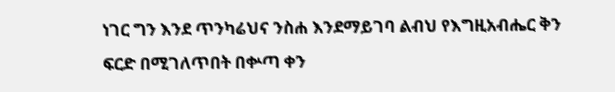ነገር ግን እንደ ጥንካሬህና ንስሐ እንደማይገባ ልብህ የእግዚአብሔር ቅን ፍርድ በሚገለጥበት በቍጣ ቀን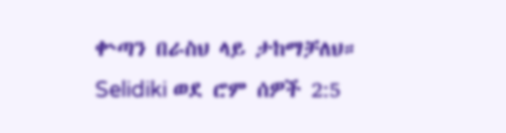ቍጣን በራስህ ላይ ታከማቻለህ።
Selidiki ወደ ሮም ሰዎች 2:5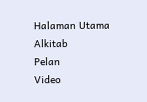Halaman Utama
Alkitab
Pelan
Video